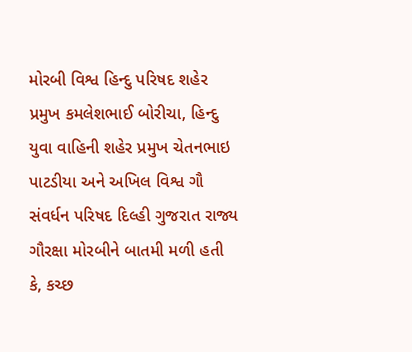મોરબી વિશ્વ હિન્દુ પરિષદ શહેર પ્રમુખ કમલેશભાઈ બોરીચા, હિન્દુ યુવા વાહિની શહેર પ્રમુખ ચેતનભાઇ પાટડીયા અને અખિલ વિશ્વ ગૌ સંવર્ધન પરિષદ દિલ્હી ગુજરાત રાજ્ય ગૌરક્ષા મોરબીને બાતમી મળી હતી કે, કચ્છ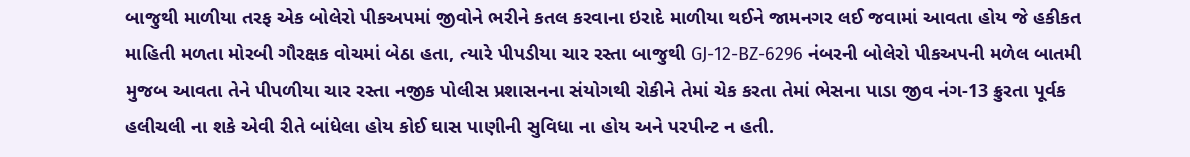બાજુથી માળીયા તરફ એક બોલેરો પીકઅપમાં જીવોને ભરીને કતલ કરવાના ઇરાદે માળીયા થઈને જામનગર લઈ જવામાં આવતા હોય જે હકીકત માહિતી મળતા મોરબી ગૌરક્ષક વોચમાં બેઠા હતા, ત્યારે પીપડીયા ચાર રસ્તા બાજુથી GJ-12-BZ-6296 નંબરની બોલેરો પીકઅપની મળેલ બાતમી મુજબ આવતા તેને પીપળીયા ચાર રસ્તા નજીક પોલીસ પ્રશાસનના સંયોગથી રોકીને તેમાં ચેક કરતા તેમાં ભેસના પાડા જીવ નંગ-13 ક્રુરતા પૂર્વક હલીચલી ના શકે એવી રીતે બાંધેલા હોય કોઈ ઘાસ પાણીની સુવિધા ના હોય અને પરપીન્ટ ન હતી.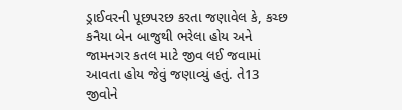ડ્રાઈવરની પૂછપરછ કરતા જણાવેલ કે, કચ્છ કનૈયા બેન બાજુથી ભરેલા હોય અને જામનગર કતલ માટે જીવ લઈ જવામાં આવતા હોય જેવું જણાવ્યું હતું. તે13 જીવોને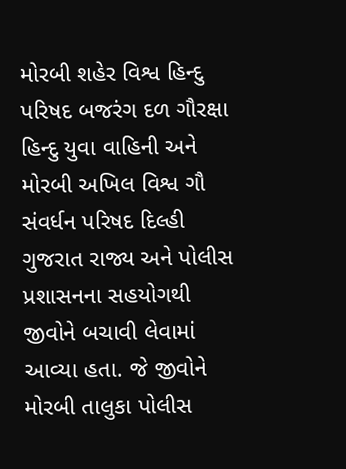મોરબી શહેર વિશ્વ હિન્દુ પરિષદ બજરંગ દળ ગૌરક્ષા હિન્દુ યુવા વાહિની અને મોરબી અખિલ વિશ્વ ગૌ સંવર્ધન પરિષદ દિલ્હી ગુજરાત રાજ્ય અને પોલીસ પ્રશાસનના સહયોગથી જીવોને બચાવી લેવામાં આવ્યા હતા. જે જીવોને મોરબી તાલુકા પોલીસ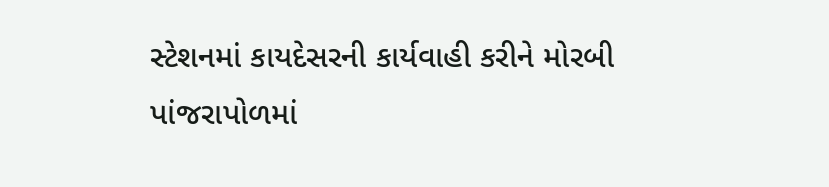સ્ટેશનમાં કાયદેસરની કાર્યવાહી કરીને મોરબી પાંજરાપોળમાં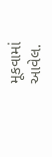મૂકવામાં આવેલ.